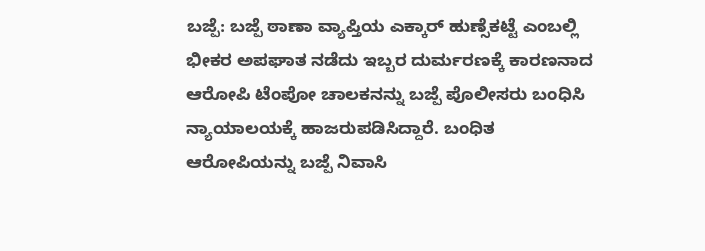ಬಜ್ಪೆ: ಬಜ್ಪೆ ಠಾಣಾ ವ್ಯಾಪ್ತಿಯ ಎಕ್ಕಾರ್ ಹುಣ್ಸೆಕಟ್ಟೆ ಎಂಬಲ್ಲಿ ಭೀಕರ ಅಪಘಾತ ನಡೆದು ಇಬ್ಬರ ದುರ್ಮರಣಕ್ಕೆ ಕಾರಣನಾದ ಆರೋಪಿ ಟೆಂಪೋ ಚಾಲಕನನ್ನು ಬಜ್ಪೆ ಪೊಲೀಸರು ಬಂಧಿಸಿ ನ್ಯಾಯಾಲಯಕ್ಕೆ ಹಾಜರುಪಡಿಸಿದ್ದಾರೆ. ಬಂಧಿತ ಆರೋಪಿಯನ್ನು ಬಜ್ಪೆ ನಿವಾಸಿ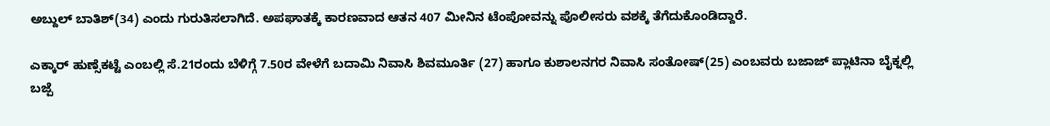ಅಬ್ದುಲ್ ಬಾತಿಶ್(34) ಎಂದು ಗುರುತಿಸಲಾಗಿದೆ. ಅಪಘಾತಕ್ಕೆ ಕಾರಣವಾದ ಆತನ 407 ಮೀನಿನ ಟೆಂಪೋವನ್ನು ಪೊಲೀಸರು ವಶಕ್ಕೆ ತೆಗೆದುಕೊಂಡಿದ್ದಾರೆ.

ಎಕ್ಕಾರ್ ಹುಣ್ಸೆಕಟ್ಟೆ ಎಂಬಲ್ಲಿ ಸೆ.21ರಂದು ಬೆಳಿಗ್ಗೆ 7.50ರ ವೇಳೆಗೆ ಬದಾಮಿ ನಿವಾಸಿ ಶಿವಮೂರ್ತಿ (27) ಹಾಗೂ ಕುಶಾಲನಗರ ನಿವಾಸಿ ಸಂತೋಷ್(25) ಎಂಬವರು ಬಜಾಜ್ ಪ್ಲಾಟಿನಾ ಬೈಕ್ನಲ್ಲಿ ಬಜ್ಪೆ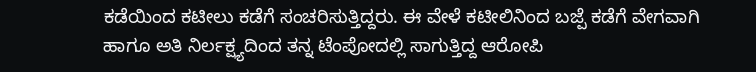ಕಡೆಯಿಂದ ಕಟೀಲು ಕಡೆಗೆ ಸಂಚರಿಸುತ್ತಿದ್ದರು. ಈ ವೇಳೆ ಕಟೀಲಿನಿಂದ ಬಜ್ಪೆ ಕಡೆಗೆ ವೇಗವಾಗಿ ಹಾಗೂ ಅತಿ ನಿರ್ಲಕ್ಷ್ಯದಿಂದ ತನ್ನ ಟೆಂಪೋದಲ್ಲಿ ಸಾಗುತ್ತಿದ್ದ ಆರೋಪಿ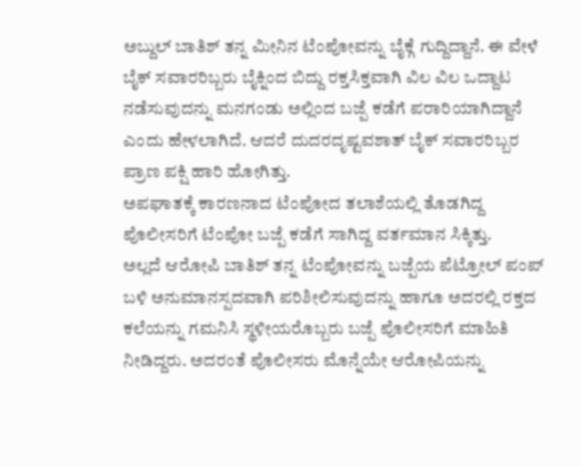ಅಬ್ದುಲ್ ಬಾತಿಶ್ ತನ್ನ ಮೀನಿನ ಟೆಂಪೋವನ್ನು ಬೈಕ್ಗೆ ಗುದ್ದಿದ್ದಾನೆ. ಈ ವೇಳೆ ಬೈಕ್ ಸವಾರರಿಬ್ಬರು ಬೈಕ್ನಿಂದ ಬಿದ್ದು ರಕ್ತಸಿಕ್ತವಾಗಿ ವಿಲ ವಿಲ ಒದ್ದಾಟ ನಡೆಸುವುದನ್ನು ಮನಗಂಡು ಅಲ್ಲಿಂದ ಬಜ್ಪೆ ಕಡೆಗೆ ಪರಾರಿಯಾಗಿದ್ದಾನೆ ಎಂದು ಹೇಳಲಾಗಿದೆ. ಆದರೆ ದುದರದೃಷ್ಟವಶಾತ್ ಬೈಕ್ ಸವಾರರಿಬ್ಬರ ಪ್ರಾಣ ಪಕ್ಷಿ ಹಾರಿ ಹೋಗಿತ್ತು.
ಅಪಘಾತಕ್ಕೆ ಕಾರಣನಾದ ಟೆಂಪೋದ ತಲಾಶೆಯಲ್ಲಿ ತೊಡಗಿದ್ದ ಪೊಲೀಸರಿಗೆ ಟೆಂಪೋ ಬಜ್ಪೆ ಕಡೆಗೆ ಸಾಗಿದ್ದ ವರ್ತಮಾನ ಸಿಕ್ಕಿತ್ತು.
ಅಲ್ಲದೆ ಆರೋಪಿ ಬಾತಿಶ್ ತನ್ನ ಟೆಂಪೋವನ್ನು ಬಜ್ಪೆಯ ಪೆಟ್ರೋಲ್ ಪಂಪ್ ಬಳಿ ಅನುಮಾನಸ್ಪದವಾಗಿ ಪರಿಶೀಲಿಸುವುದನ್ನು ಹಾಗೂ ಅದರಲ್ಲಿ ರಕ್ತದ ಕಲೆಯನ್ನು ಗಮನಿಸಿ ಸ್ಥಳೀಯರೊಬ್ಬರು ಬಜ್ಪೆ ಪೊಲೀಸರಿಗೆ ಮಾಹಿತಿ ನೀಡಿದ್ದರು. ಅದರಂತೆ ಪೊಲೀಸರು ಮೊನ್ನೆಯೇ ಆರೋಪಿಯನ್ನು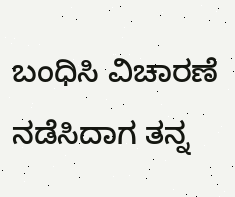ಬಂಧಿಸಿ ವಿಚಾರಣೆ ನಡೆಸಿದಾಗ ತನ್ನ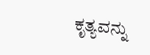ಕೃತ್ಯವನ್ನು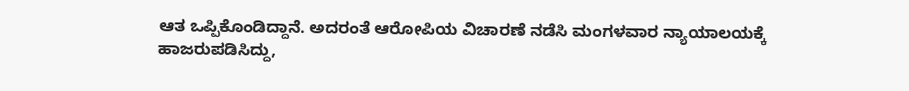ಆತ ಒಪ್ಪಿಕೊಂಡಿದ್ದಾನೆ. ಅದರಂತೆ ಆರೋಪಿಯ ವಿಚಾರಣೆ ನಡೆಸಿ ಮಂಗಳವಾರ ನ್ಯಾಯಾಲಯಕ್ಕೆ ಹಾಜರುಪಡಿಸಿದ್ದು,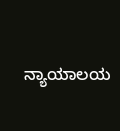ನ್ಯಾಯಾಲಯ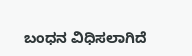ಬಂಧನ ವಿಧಿಸಲಾಗಿದೆ